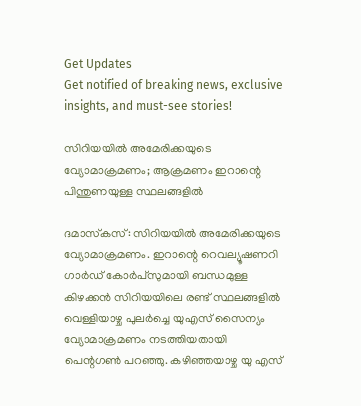Get Updates
Get notified of breaking news, exclusive insights, and must-see stories!

സിറിയയില്‍ അമേരിക്കയുടെ വ്യോമാക്രമണം; ആക്രമണം ഇറാന്റെ പിന്തുണയുള്ള സ്ഥലങ്ങളില്‍

ദമാസ്‌കസ്: സിറിയയില്‍ അമേരിക്കയുടെ വ്യോമാക്രമണം. ഇറാന്റെ റെവല്യൂഷണറി ഗാര്‍ഡ് കോര്‍പ്സുമായി ബന്ധമുള്ള കിഴക്കന്‍ സിറിയയിലെ രണ്ട് സ്ഥലങ്ങളില്‍ വെള്ളിയാഴ്ച പുലര്‍ച്ചെ യുഎസ് സൈന്യം വ്യോമാക്രമണം നടത്തിയതായി പെന്റഗണ്‍ പറഞ്ഞു. കഴിഞ്ഞയാഴ്ച യു എസ്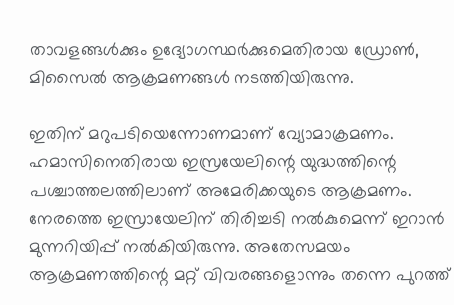താവളങ്ങള്‍ക്കും ഉദ്യോഗസ്ഥര്‍ക്കുമെതിരായ ഡ്രോണ്‍, മിസൈല്‍ ആക്രമണങ്ങള്‍ നടത്തിയിരുന്നു.

ഇതിന് മറുപടിയെന്നോണമാണ് വ്യോമാക്രമണം. ഹമാസിനെതിരായ ഇസ്രയേലിന്റെ യുദ്ധത്തിന്റെ പശ്ചാത്തലത്തിലാണ് അമേരിക്കയുടെ ആക്രമണം. നേരത്തെ ഇസ്രായേലിന് തിരിച്ചടി നല്‍കുമെന്ന് ഇറാന്‍ മുന്നറിയിപ്പ് നല്‍കിയിരുന്നു. അതേസമയം ആക്രമണത്തിന്റെ മറ്റ് വിവരങ്ങളൊന്നും തന്നെ പുറത്ത്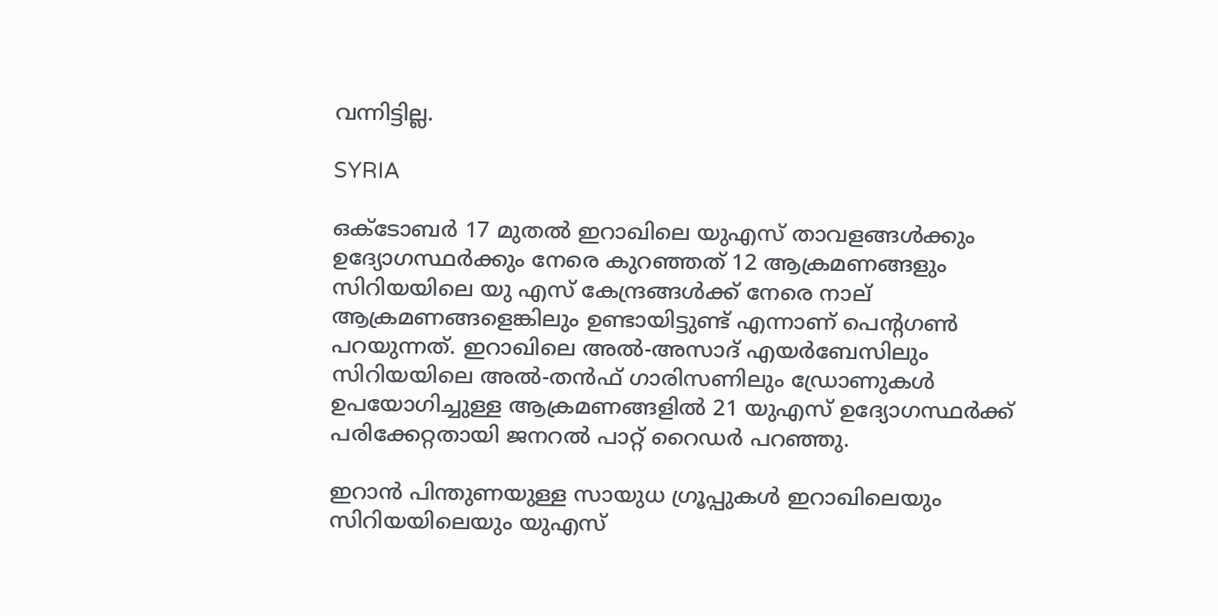വന്നിട്ടില്ല.

SYRIA

ഒക്ടോബര്‍ 17 മുതല്‍ ഇറാഖിലെ യുഎസ് താവളങ്ങള്‍ക്കും ഉദ്യോഗസ്ഥര്‍ക്കും നേരെ കുറഞ്ഞത് 12 ആക്രമണങ്ങളും സിറിയയിലെ യു എസ് കേന്ദ്രങ്ങള്‍ക്ക് നേരെ നാല് ആക്രമണങ്ങളെങ്കിലും ഉണ്ടായിട്ടുണ്ട് എന്നാണ് പെന്റഗണ്‍ പറയുന്നത്. ഇറാഖിലെ അല്‍-അസാദ് എയര്‍ബേസിലും സിറിയയിലെ അല്‍-തന്‍ഫ് ഗാരിസണിലും ഡ്രോണുകള്‍ ഉപയോഗിച്ചുള്ള ആക്രമണങ്ങളില്‍ 21 യുഎസ് ഉദ്യോഗസ്ഥര്‍ക്ക് പരിക്കേറ്റതായി ജനറല്‍ പാറ്റ് റൈഡര്‍ പറഞ്ഞു.

ഇറാന്‍ പിന്തുണയുള്ള സായുധ ഗ്രൂപ്പുകള്‍ ഇറാഖിലെയും സിറിയയിലെയും യുഎസ്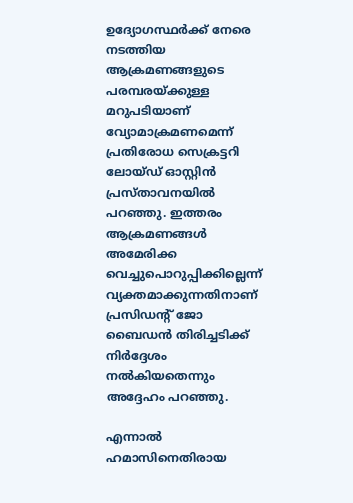ഉദ്യോഗസ്ഥര്‍ക്ക് നേരെ നടത്തിയ ആക്രമണങ്ങളുടെ പരമ്പരയ്ക്കുള്ള മറുപടിയാണ് വ്യോമാക്രമണമെന്ന് പ്രതിരോധ സെക്രട്ടറി ലോയ്ഡ് ഓസ്റ്റിന്‍ പ്രസ്താവനയില്‍ പറഞ്ഞു. ഇത്തരം ആക്രമണങ്ങള്‍ അമേരിക്ക വെച്ചുപൊറുപ്പിക്കില്ലെന്ന് വ്യക്തമാക്കുന്നതിനാണ് പ്രസിഡന്റ് ജോ ബൈഡന്‍ തിരിച്ചടിക്ക് നിര്‍ദ്ദേശം നല്‍കിയതെന്നും അദ്ദേഹം പറഞ്ഞു.

എന്നാല്‍ ഹമാസിനെതിരായ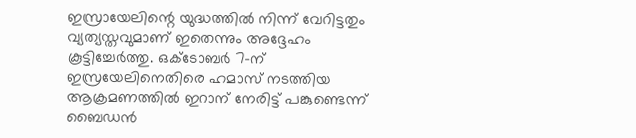ഇസ്രായേലിന്റെ യുദ്ധത്തില്‍ നിന്ന് വേറിട്ടതും വ്യത്യസ്തവുമാണ് ഇതെന്നും അദ്ദേഹം കൂട്ടിച്ചേര്‍ത്തു. ഒക്ടോബര്‍ 7-ന് ഇസ്രയേലിനെതിരെ ഹമാസ് നടത്തിയ ആക്രമണത്തില്‍ ഇറാന് നേരിട്ട് പങ്കുണ്ടെന്ന് ബൈഡന്‍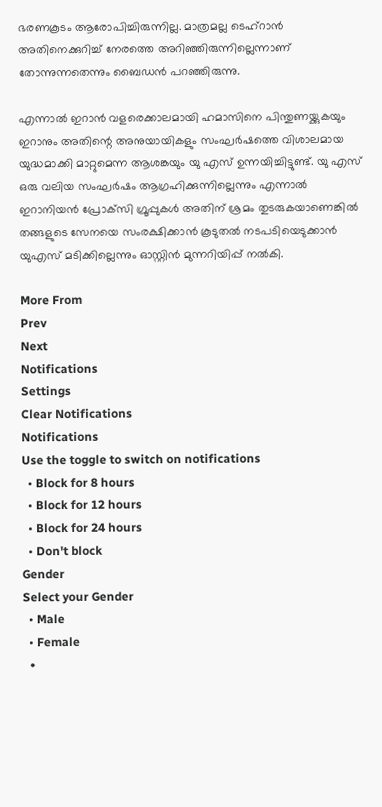ഭരണകൂടം ആരോപിച്ചിരുന്നില്ല. മാത്രമല്ല ടെഹ്റാന്‍ അതിനെക്കുറിച്ച് നേരത്തെ അറിഞ്ഞിരുന്നില്ലെന്നാണ് തോന്നുന്നതെന്നും ബൈഡന്‍ പറഞ്ഞിരുന്നു.

എന്നാല്‍ ഇറാന്‍ വളരെക്കാലമായി ഹമാസിനെ പിന്തുണയ്ക്കുകയും ഇറാനും അതിന്റെ അനുയായികളും സംഘര്‍ഷത്തെ വിശാലമായ യുദ്ധമാക്കി മാറ്റുമെന്ന ആശങ്കയും യു എസ് ഉന്നയിച്ചിട്ടുണ്ട്. യു എസ് ഒരു വലിയ സംഘര്‍ഷം ആഗ്രഹിക്കുന്നില്ലെന്നും എന്നാല്‍ ഇറാനിയന്‍ പ്രോക്‌സി ഗ്രൂപ്പുകള്‍ അതിന് ശ്രമം തുടരുകയാണെങ്കില്‍ തങ്ങളുടെ സേനയെ സംരക്ഷിക്കാന്‍ കൂടുതല്‍ നടപടിയെടുക്കാന്‍ യുഎസ് മടിക്കില്ലെന്നും ഓസ്റ്റിന്‍ മുന്നറിയിപ്പ് നല്‍കി.

More From
Prev
Next
Notifications
Settings
Clear Notifications
Notifications
Use the toggle to switch on notifications
  • Block for 8 hours
  • Block for 12 hours
  • Block for 24 hours
  • Don't block
Gender
Select your Gender
  • Male
  • Female
  •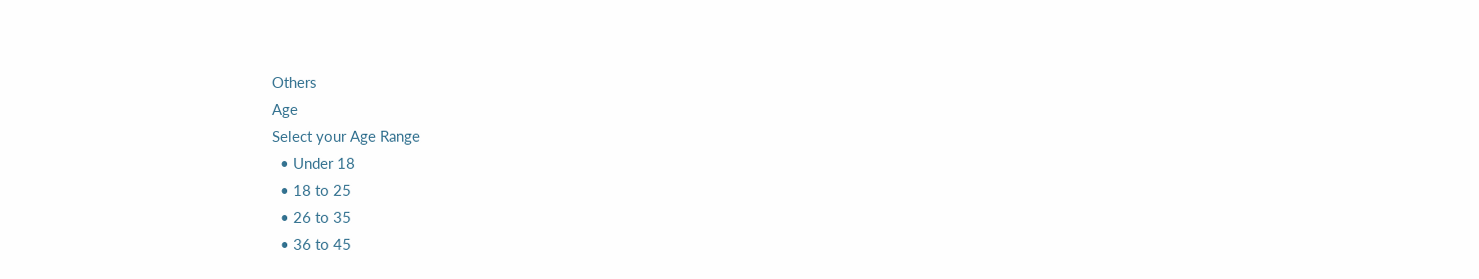Others
Age
Select your Age Range
  • Under 18
  • 18 to 25
  • 26 to 35
  • 36 to 45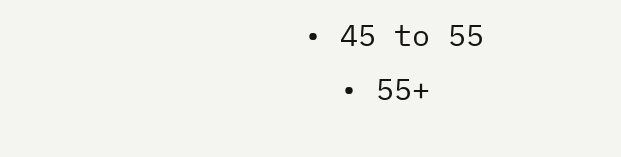• 45 to 55
  • 55+